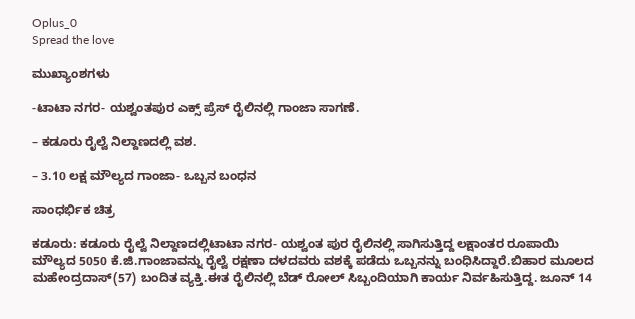Oplus_0
Spread the love

ಮುಖ್ಯಾಂಶಗಳು

-ಟಾಟಾ ನಗರ- ಯಶ್ವಂತಪುರ ಎಕ್ಸ್ ಪ್ರೆಸ್ ರೈಲಿನಲ್ಲಿ ಗಾಂಜಾ ಸಾಗಣೆ.

– ಕಡೂರು ರೈಲ್ವೆ ನಿಲ್ದಾಣದಲ್ಲಿ ವಶ.

– 3.10 ಲಕ್ಷ ಮೌಲ್ಯದ ಗಾಂಜಾ- ಒಬ್ಬನ ಬಂಧನ

ಸಾಂಧರ್ಭಿಕ ಚಿತ್ರ

ಕಡೂರು: ಕಡೂರು ರೈಲ್ವೆ ನಿಲ್ದಾಣದಲ್ಲಿಟಾಟಾ ನಗರ- ಯಶ್ವಂತ ಪುರ ರೈಲಿನಲ್ಲಿ ಸಾಗಿಸುತ್ತಿದ್ದ ಲಕ್ಷಾಂತರ ರೂಪಾಯಿ ಮೌಲ್ಯದ 5050 ಕೆ.ಜಿ.ಗಾಂಜಾವನ್ನು ರೈಲ್ವೆ ರಕ್ಷಣಾ ದಳದವರು ವಶಕ್ಕೆ ಪಡೆದು ಒಬ್ಬನನ್ನು ಬಂಧಿಸಿದ್ದಾರೆ.ಬಿಹಾರ ಮೂಲದ ಮಹೇಂದ್ರದಾಸ್(57) ಬಂದಿತ ವ್ಯಕ್ತಿ.ಈತ ರೈಲಿನಲ್ಲಿ ಬೆಡ್ ರೋಲ್ ಸಿಬ್ಬಂದಿಯಾಗಿ ಕಾರ್ಯ ನಿರ್ವಹಿಸುತ್ತಿದ್ದ. ಜೂನ್ 14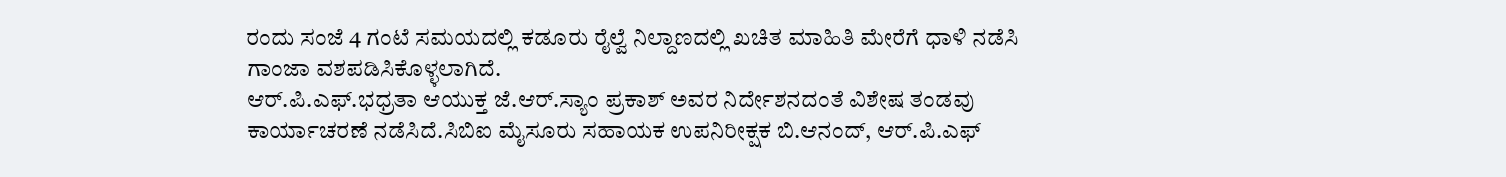ರಂದು ಸಂಜೆ 4 ಗಂಟೆ ಸಮಯದಲ್ಲಿ ಕಡೂರು ರೈಲ್ವೆ ನಿಲ್ದಾಣದಲ್ಲಿ ಖಚಿತ ಮಾಹಿತಿ ಮೇರೆಗೆ ಧಾಳಿ ನಡೆಸಿ ಗಾಂಜಾ ವಶಪಡಿಸಿಕೊಳ್ಳಲಾಗಿದೆ.
ಆರ್.ಪಿ.ಎಫ್.ಭಧ್ರತಾ ಆಯುಕ್ತ ಜೆ.ಆರ್.ಸ್ಯಾಂ ಪ್ರಕಾಶ್ ಅವರ ನಿರ್ದೇಶನದಂತೆ ವಿಶೇಷ ತಂಡವು ಕಾರ್ಯಾಚರಣೆ ನಡೆಸಿದೆ‌.ಸಿಬಿಐ ಮೈಸೂರು ಸಹಾಯಕ ಉಪನಿರೀಕ್ಷಕ ಬಿ.ಆನಂದ್, ಆರ್.ಪಿ‌.ಎಫ್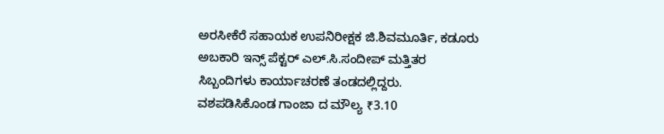ಅರಸೀಕೆರೆ ಸಹಾಯಕ ಉಪನಿರೀಕ್ಷಕ ಜಿ.ಶಿವಮೂರ್ತಿ, ಕಡೂರು ಅಬಕಾರಿ ಇನ್ಸ್ ಪೆಕ್ಟರ್ ಎಲ್.ಸಿ.ಸಂದೀಪ್ ಮತ್ತಿತರ ಸಿಬ್ಬಂದಿಗಳು ಕಾರ್ಯಾಚರಣೆ ತಂಡದಲ್ಲಿದ್ದರು. ವಶಪಡಿಸಿಕೊಂಡ ಗಾಂಜಾ ದ ಮೌಲ್ಯ ₹3.10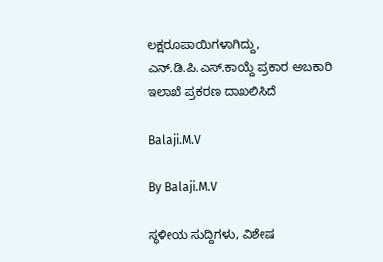ಲಕ್ಷರೂಪಾಯಿಗಳಾಗಿದ್ದು, ಎನ್.ಡಿ.ಪಿ.ಎಸ್.ಕಾಯ್ದೆ ಪ್ರಕಾರ ಅಬಕಾರಿ ಇಲಾಖೆ ಪ್ರಕರಣ ದಾಖಲಿಸಿದೆ

Balaji.M.V

By Balaji.M.V

ಸ್ಥಳೀಯ ಸುದ್ದಿಗಳು, ವಿಶೇಷ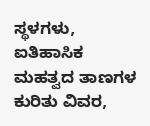ಸ್ಥಳಗಳು, ಐತಿಹಾಸಿಕ ಮಹತ್ವದ ತಾಣಗಳ ಕುರಿತು ವಿವರ,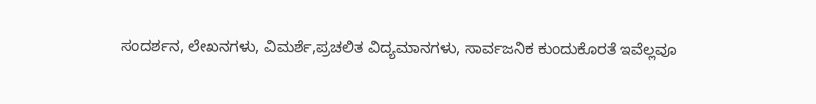ಸಂದರ್ಶನ, ಲೇಖನಗಳು, ವಿಮರ್ಶೆ,ಪ್ರಚಲಿತ ವಿದ್ಯಮಾನಗಳು, ಸಾರ್ವಜನಿಕ ಕುಂದುಕೊರತೆ ಇವೆಲ್ಲವೂ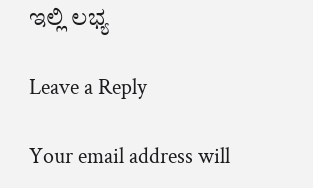ಇಲ್ಲಿ ಲಭ್ಯ

Leave a Reply

Your email address will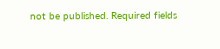not be published. Required fields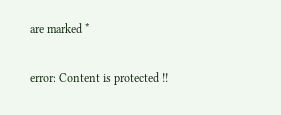are marked *

error: Content is protected !!